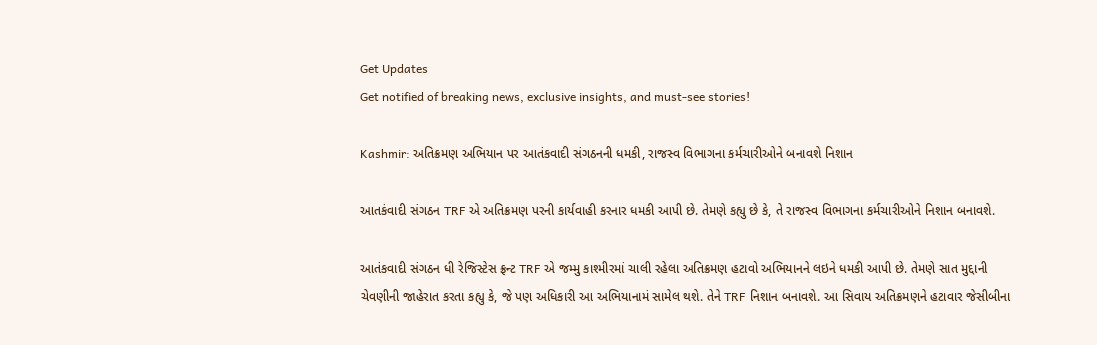Get Updates
Get notified of breaking news, exclusive insights, and must-see stories!

Kashmir: અતિક્રમણ અભિયાન પર આતંકવાદી સંગઠનની ધમકી, રાજસ્વ વિભાગના કર્મચારીઓને બનાવશે નિશાન

આતકંવાદી સંગઠન TRF એ અતિક્રમણ પરની કાર્યવાહી કરનાર ધમકી આપી છે. તેમણે કહ્યુ છે કે, તે રાજસ્વ વિભાગના કર્મચારીઓને નિશાન બનાવશે.

આતંકવાદી સંગઠન ધી રેજિસ્ટેસ ફ્રન્ટ TRF એ જમ્મુ કાશ્મીરમાં ચાલી રહેલા અતિક્રમણ હટાવો અભિયાનને લઇને ધમકી આપી છે. તેમણે સાત મુદ્દાની ચેવણીની જાહેરાત કરતા કહ્યુ કે, જે પણ અધિકારી આ અભિયાનામં સામેલ થશે. તેને TRF નિશાન બનાવશે. આ સિવાય અતિક્રમણને હટાવાર જેસીબીના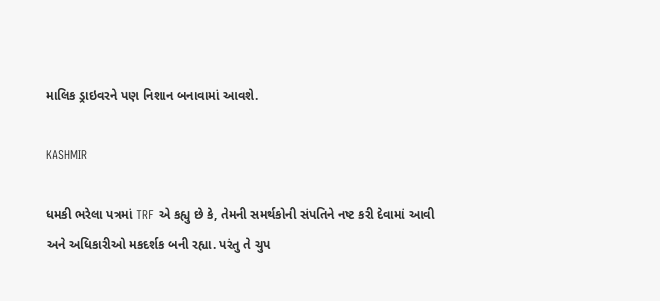માલિક ડ્રાઇવરને પણ નિશાન બનાવામાં આવશે.

KASHMIR

ધમકી ભરેલા પત્રમાં TRF એ કહ્યુ છે કે, તેમની સમર્થકોની સંપતિને નષ્ટ કરી દેવામાં આવી અને અધિકારીઓ મકદર્શક બની રહ્યા. પરંતુ તે ચુપ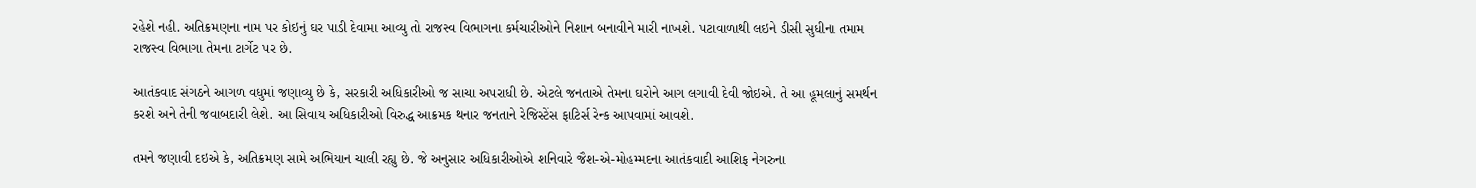રહેશે નહી. અતિક્રમણના નામ પર કોઇનું ઘર પાડી દેવામા આવ્યુ તો રાજસ્વ વિભાગના કર્મચારીઓને નિશાન બનાવીને મારી નાખશે. પટાવાળાથી લઇને ડીસી સુધીના તમામ રાજસ્વ વિભાગા તેમના ટાર્ગેટ પર છે.

આતંકવાદ સંગઠને આગળ વધુમાં જણાવ્યુ છે કે, સરકારી અધિકારીઓ જ સાચા અપરાધી છે. એટલે જનતાએ તેમના ઘરોને આગ લગાવી દેવી જોઇએ. તે આ હૂમલાનું સમર્થન કરશે અને તેની જવાબદારી લેશે. આ સિવાય અધિકારીઓ વિરુદ્ધ આક્રમક થનાર જનતાને રેજિસ્ટેંસ ફાટિર્સ રેન્ક આપવામાં આવશે.

તમને જણાવી દઇએ કે, અતિક્રમણ સામે અભિયાન ચાલી રહ્યુ છે. જે અનુસાર અધિકારીઓએ શનિવારે જૈશ-એ-મોહમ્મદના આતંકવાદી આશિફ નેગરુના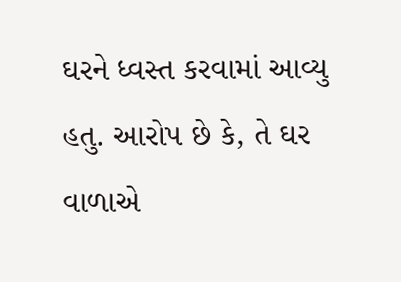ઘરને ધ્વસ્ત કરવામાં આવ્યુ હતુ. આરોપ છે કે, તે ઘર વાળાએ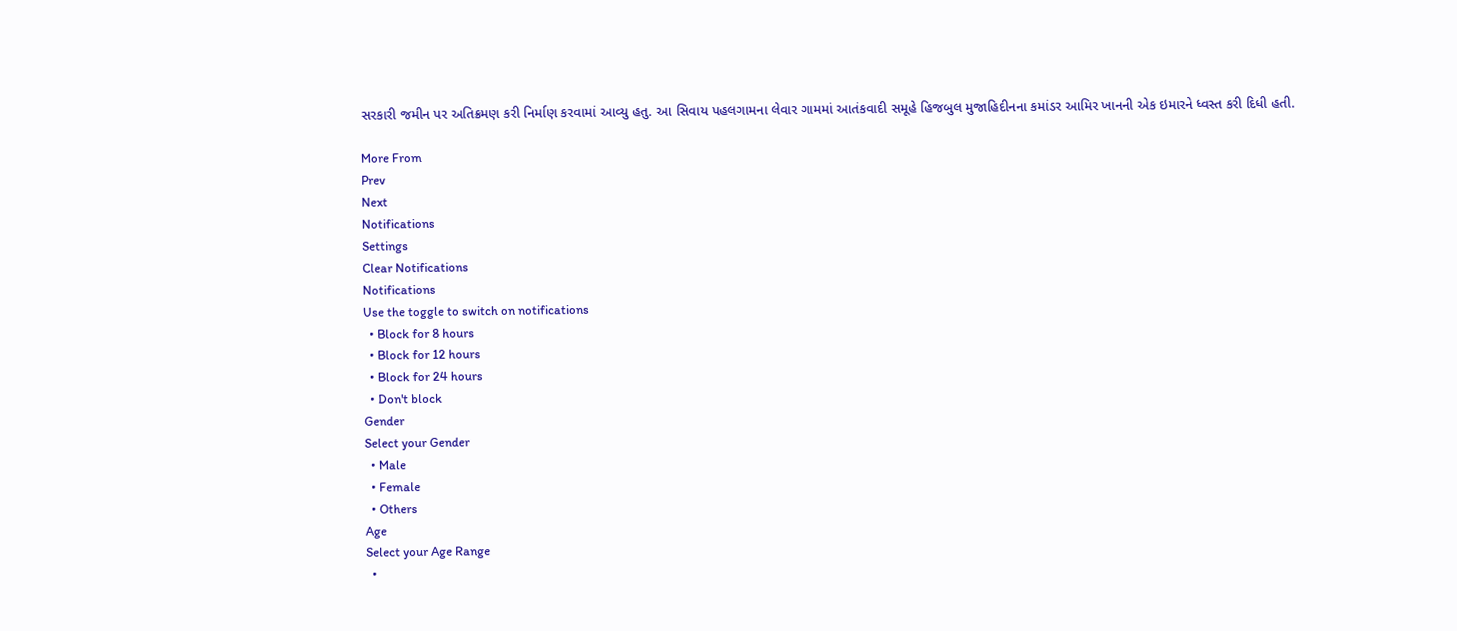સરકારી જમીન પર અતિક્રમણ કરી નિર્માણ કરવામાં આવ્યુ હતુ. આ સિવાય પહલગામના લેવાર ગામમાં આતંકવાદી સમૂહે હિજબુલ મુજાહિદીનના કમાંડર આમિર ખાનની એક ઇમારને ધ્વસ્ત કરી દિધી હતી.

More From
Prev
Next
Notifications
Settings
Clear Notifications
Notifications
Use the toggle to switch on notifications
  • Block for 8 hours
  • Block for 12 hours
  • Block for 24 hours
  • Don't block
Gender
Select your Gender
  • Male
  • Female
  • Others
Age
Select your Age Range
  •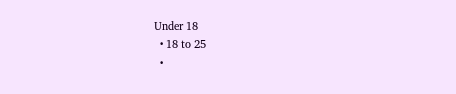Under 18
  • 18 to 25
  •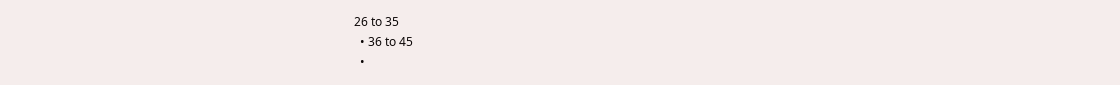26 to 35
  • 36 to 45
  •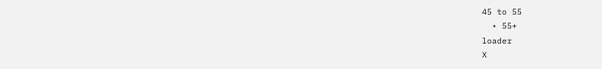45 to 55
  • 55+
loader
X